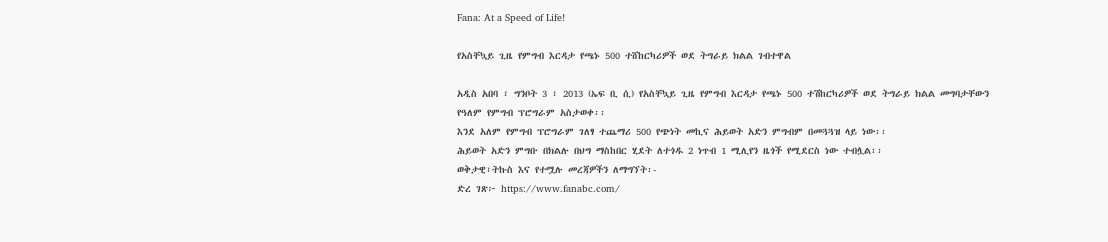Fana: At a Speed of Life!

የአስቸኳይ ጊዜ የምግብ እርዳታ የጫኑ 500 ተሸከርካሪዎች ወደ ትግራይ ክልል ገብተዋል

አዲስ አበባ ፣ ግንቦት 3 ፣ 2013 (ኤፍ ቢ ሲ) የአስቸኳይ ጊዜ የምግብ እርዳታ የጫኑ 500 ተሽከርካሪዎች ወደ ትግራይ ክልል መግባታቸውን የዓለም የምግብ ፕሮግራም አስታወቀ፡፡
እንደ አለም የምግብ ፕሮግራም ገለፃ ተጨማሪ 500 የጭነት መኪና ሕይወት አድን ምግብም በመጓጓዝ ላይ ነው፡፡
ሕይወት አድን ምግቡ በክልሉ በህግ ማስከበር ሂደት ለተጎዱ 2 ነጥብ 1 ሚሊየን ዜጎች የሚደርስ ነው ተብሏል፡፡
ወቅታዊ፣ትኩስ እና የተሟሉ መረጃዎችን ለማግኘት፡-
ድረ ገጽ፦ https://www.fanabc.com/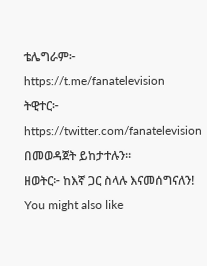ቴሌግራም፦ https://t.me/fanatelevision
ትዊተር፦ https://twitter.com/fanatelevision በመወዳጀት ይከታተሉን፡፡
ዘወትር፦ ከእኛ ጋር ስላሉ እናመሰግናለን!
You might also like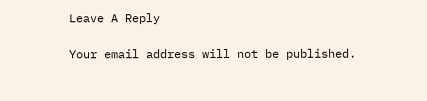Leave A Reply

Your email address will not be published.